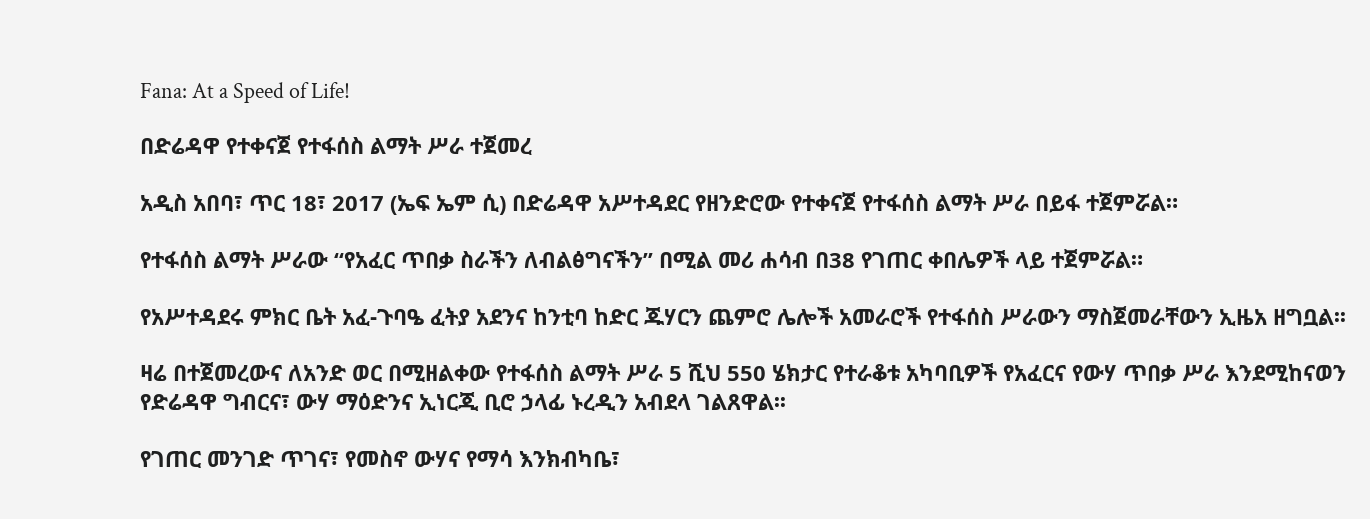Fana: At a Speed of Life!

በድሬዳዋ የተቀናጀ የተፋሰስ ልማት ሥራ ተጀመረ

አዲስ አበባ፣ ጥር 18፣ 2017 (ኤፍ ኤም ሲ) በድሬዳዋ አሥተዳደር የዘንድሮው የተቀናጀ የተፋሰስ ልማት ሥራ በይፋ ተጀምሯል።

የተፋሰስ ልማት ሥራው “የአፈር ጥበቃ ስራችን ለብልፅግናችን” በሚል መሪ ሐሳብ በ38 የገጠር ቀበሌዎች ላይ ተጀምሯል።

የአሥተዳደሩ ምክር ቤት አፈ-ጉባዔ ፈትያ አደንና ከንቲባ ከድር ጁሃርን ጨምሮ ሌሎች አመራሮች የተፋሰስ ሥራውን ማስጀመራቸውን ኢዜአ ዘግቧል፡፡

ዛሬ በተጀመረውና ለአንድ ወር በሚዘልቀው የተፋሰስ ልማት ሥራ 5 ሺህ 550 ሄክታር የተራቆቱ አካባቢዎች የአፈርና የውሃ ጥበቃ ሥራ እንደሚከናወን የድሬዳዋ ግብርና፣ ውሃ ማዕድንና ኢነርጂ ቢሮ ኃላፊ ኑረዲን አብደላ ገልጸዋል፡፡

የገጠር መንገድ ጥገና፣ የመስኖ ውሃና የማሳ እንክብካቤ፣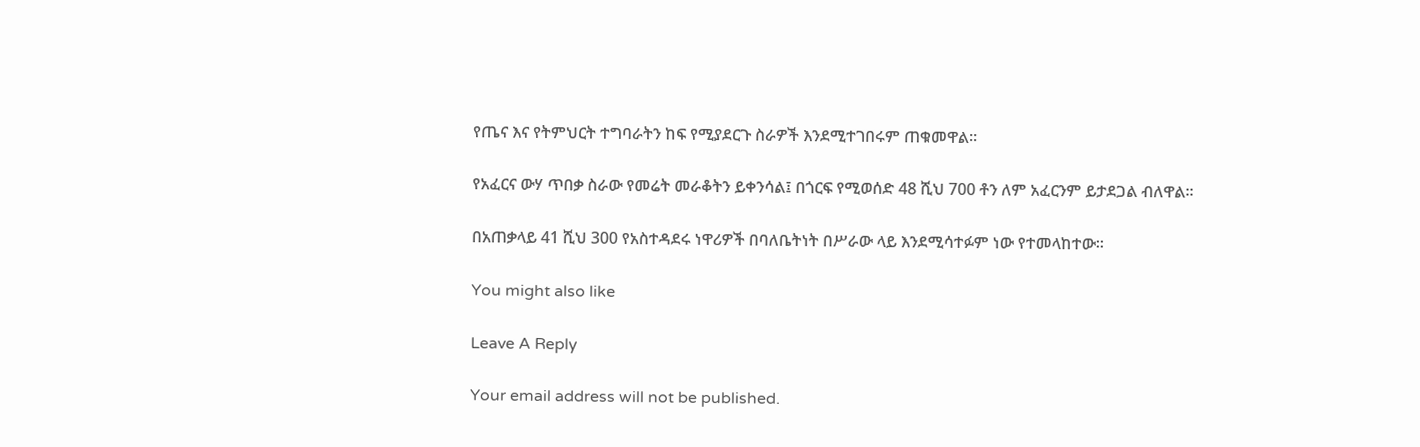የጤና እና የትምህርት ተግባራትን ከፍ የሚያደርጉ ስራዎች እንደሚተገበሩም ጠቁመዋል፡፡

የአፈርና ውሃ ጥበቃ ስራው የመሬት መራቆትን ይቀንሳል፤ በጎርፍ የሚወሰድ 48 ሺህ 700 ቶን ለም አፈርንም ይታደጋል ብለዋል፡፡

በአጠቃላይ 41 ሺህ 300 የአስተዳደሩ ነዋሪዎች በባለቤትነት በሥራው ላይ እንደሚሳተፉም ነው የተመላከተው፡፡

You might also like

Leave A Reply

Your email address will not be published.